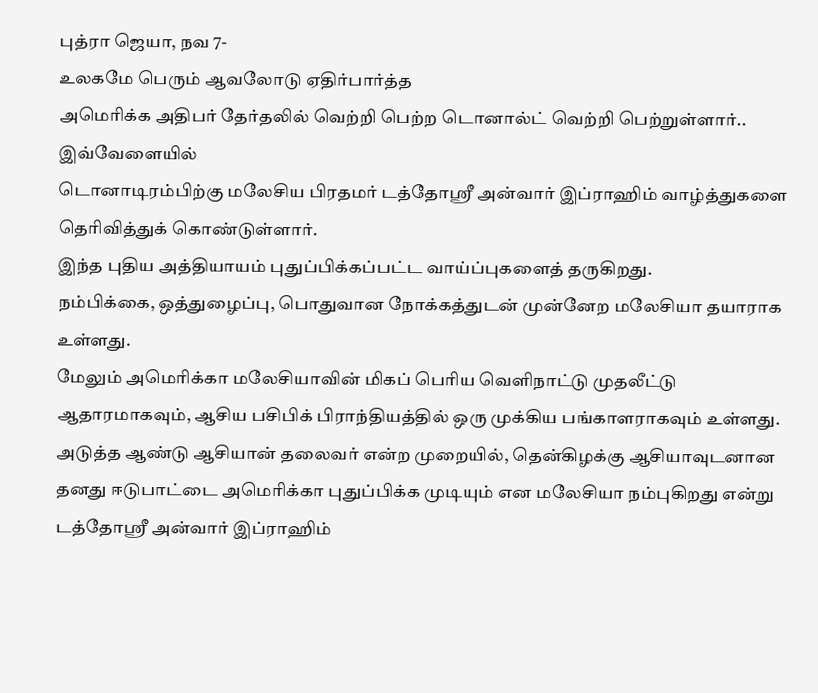புத்ரா ஜெயா, நவ 7-
உலகமே பெரும் ஆவலோடு ஏதிர்பார்த்த
அமெரிக்க அதிபர் தேர்தலில் வெற்றி பெற்ற டொனால்ட் வெற்றி பெற்றுள்ளார்..
இவ்வேளையில்
டொனாடிரம்பிற்கு மலேசிய பிரதமர் டத்தோஸ்ரீ அன்வார் இப்ராஹிம் வாழ்த்துகளை தெரிவித்துக் கொண்டுள்ளார்.
இந்த புதிய அத்தியாயம் புதுப்பிக்கப்பட்ட வாய்ப்புகளைத் தருகிறது.
நம்பிக்கை, ஒத்துழைப்பு, பொதுவான நோக்கத்துடன் முன்னேற மலேசியா தயாராக உள்ளது.
மேலும் அமெரிக்கா மலேசியாவின் மிகப் பெரிய வெளிநாட்டு முதலீட்டு ஆதாரமாகவும், ஆசிய பசிபிக் பிராந்தியத்தில் ஒரு முக்கிய பங்காளராகவும் உள்ளது.
அடுத்த ஆண்டு ஆசியான் தலைவர் என்ற முறையில், தென்கிழக்கு ஆசியாவுடனான தனது ஈடுபாட்டை அமெரிக்கா புதுப்பிக்க முடியும் என மலேசியா நம்புகிறது என்று டத்தோஸ்ரீ அன்வார் இப்ராஹிம்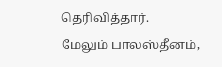தெரிவித்தார்.
மேலும் பாலஸ்தீனம்,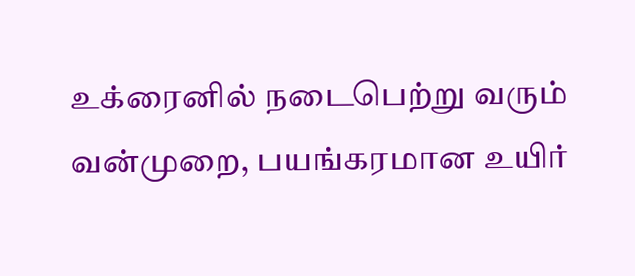உக்ரைனில் நடைபெற்று வரும் வன்முறை, பயங்கரமான உயிர்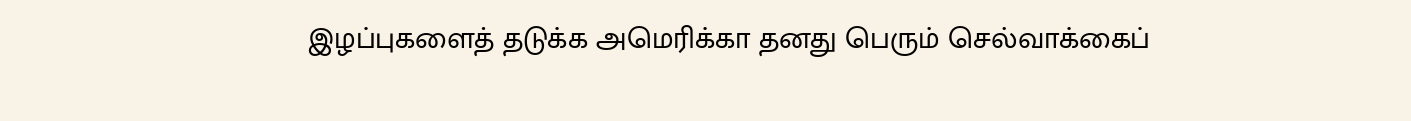இழப்புகளைத் தடுக்க அமெரிக்கா தனது பெரும் செல்வாக்கைப்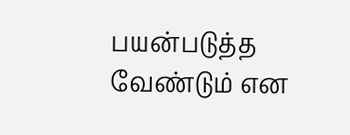பயன்படுத்த வேண்டும் என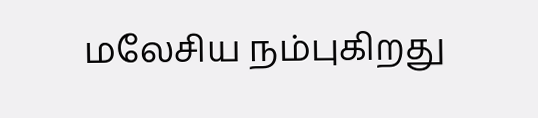மலேசிய நம்புகிறது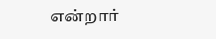என்றார்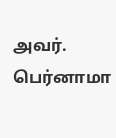அவர்.
பெர்னாமா